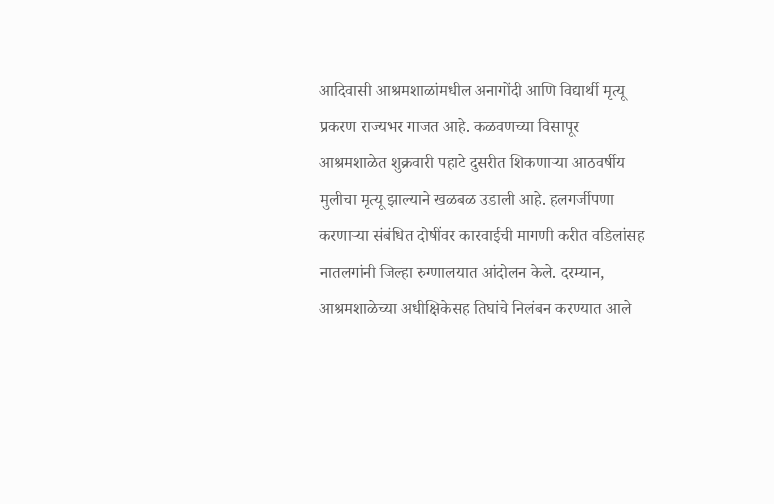आदिवासी आश्रमशाळांमधील अनागोंदी आणि विद्यार्थी मृत्यू प्रकरण राज्यभर गाजत आहे. कळवणच्या विसापूर आश्रमशाळेत शुक्रवारी पहाटे दुसरीत शिकणाऱ्या आठवर्षीय मुलीचा मृत्यू झाल्याने खळबळ उडाली आहे. हलगर्जीपणा करणाऱ्या संबंधित दोषींवर कारवाईची मागणी करीत वडिलांसह नातलगांनी जिल्हा रुग्णालयात आंदोलन केले. दरम्यान, आश्रमशाळेच्या अधीक्षिकेसह तिघांचे निलंबन करण्यात आले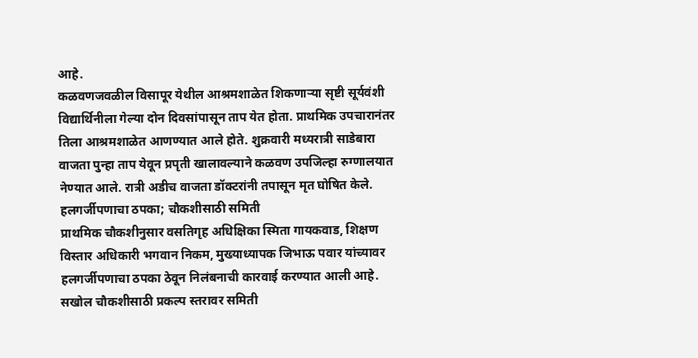आहे.
कळवणजवळील विसापूर येथील आश्रमशाळेत शिकणाऱ्या सृष्टी सूर्यवंशी विद्यार्थिनीला गेल्या दोन दिवसांपासून ताप येत होता. प्राथमिक उपचारानंतर तिला आश्रमशाळेत आणण्यात आले होते. शुक्रवारी मध्यरात्री साडेबारा वाजता पुन्हा ताप येवून प्रपृती खालावल्याने कळवण उपजिल्हा रुग्णालयात नेण्यात आले. रात्री अडीच वाजता डॉक्टरांनी तपासून मृत घोषित केले.
हलगर्जीपणाचा ठपका; चौकशीसाठी समिती
प्राथमिक चौकशीनुसार वसतिगृह अधिक्षिका स्मिता गायकवाड, शिक्षण विस्तार अधिकारी भगवान निकम, मुख्याध्यापक जिभाऊ पवार यांच्यावर हलगर्जीपणाचा ठपका ठेवून निलंबनाची कारवाई करण्यात आली आहे. सखोल चौकशीसाठी प्रकल्प स्तरावर समिती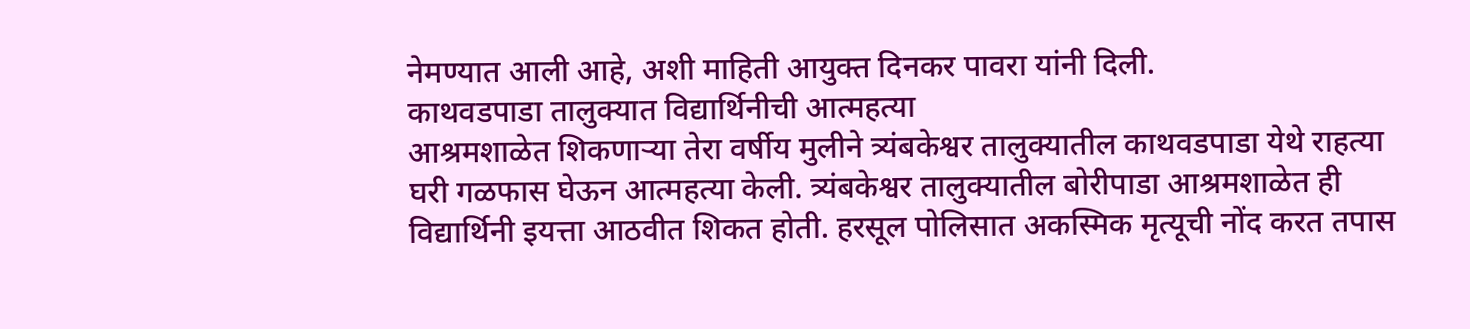नेमण्यात आली आहे, अशी माहिती आयुक्त दिनकर पावरा यांनी दिली.
काथवडपाडा तालुक्यात विद्यार्थिनीची आत्महत्या
आश्रमशाळेत शिकणाऱ्या तेरा वर्षीय मुलीने त्र्यंबकेश्वर तालुक्यातील काथवडपाडा येथे राहत्या घरी गळफास घेऊन आत्महत्या केली. त्र्यंबकेश्वर तालुक्यातील बोरीपाडा आश्रमशाळेत ही विद्यार्थिनी इयत्ता आठवीत शिकत होती. हरसूल पोलिसात अकस्मिक मृत्यूची नोंद करत तपास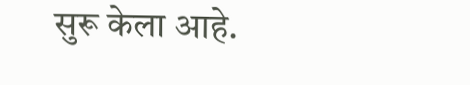सुरू केला आहे.